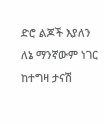ድሮ ልጆች እያለን ለኔ ማንኛውም ነገር ከተግዛ ታናሽ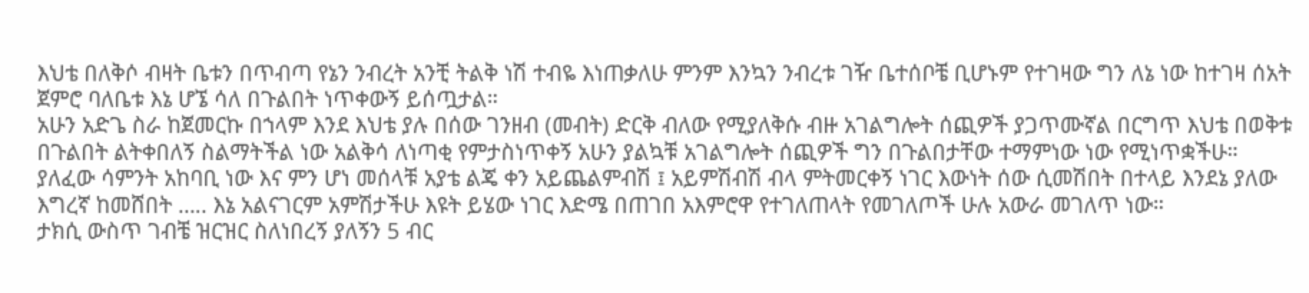እህቴ በለቅሶ ብዛት ቤቱን በጥብጣ የኔን ንብረት አንቺ ትልቅ ነሽ ተብዬ እነጠቃለሁ ምንም እንኳን ንብረቱ ገዥ ቤተሰቦቼ ቢሆኑም የተገዛው ግን ለኔ ነው ከተገዛ ሰአት ጀምሮ ባለቤቱ እኔ ሆኜ ሳለ በጉልበት ነጥቀውኝ ይሰጧታል።
አሁን አድጌ ስራ ከጀመርኩ በኀላም እንደ እህቴ ያሉ በሰው ገንዘብ (መብት) ድርቅ ብለው የሚያለቅሱ ብዙ አገልግሎት ሰጪዎች ያጋጥሙኛል በርግጥ እህቴ በወቅቱ በጉልበት ልትቀበለኝ ስልማትችል ነው አልቅሳ ለነጣቂ የምታስነጥቀኝ አሁን ያልኳቹ አገልግሎት ሰጪዎች ግን በጉልበታቸው ተማምነው ነው የሚነጥቋችሁ።
ያለፈው ሳምንት አከባቢ ነው እና ምን ሆነ መሰላቹ አያቴ ልጄ ቀን አይጨልምብሽ ፤ አይምሽብሽ ብላ ምትመርቀኝ ነገር እውነት ሰው ሲመሽበት በተላይ እንደኔ ያለው እግረኛ ከመሸበት ….. እኔ አልናገርም አምሽታችሁ እዩት ይሄው ነገር እድሜ በጠገበ አእምሮዋ የተገለጠላት የመገለጦች ሁሉ አውራ መገለጥ ነው።
ታክሲ ውስጥ ገብቼ ዝርዝር ስለነበረኝ ያለኝን 5 ብር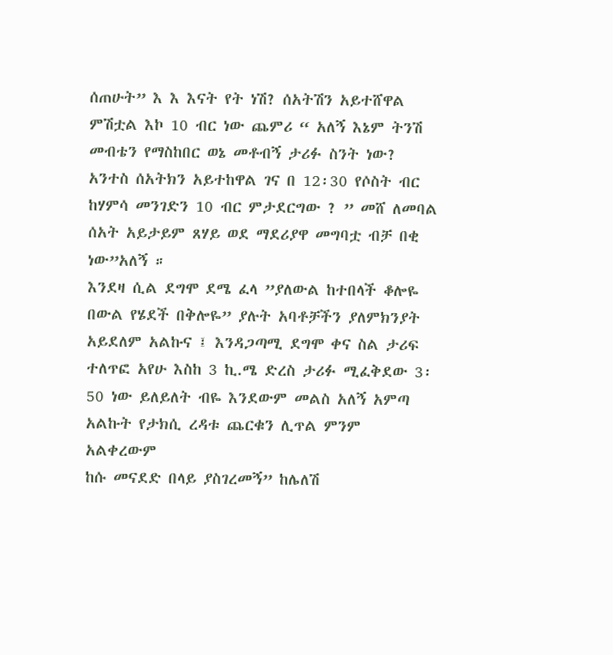ሰጠሁት” እ እ እናት የት ነሽ? ሰአትሽን አይተሸዋል ምሽቷል እኮ 10 ብር ነው ጨምሪ “ አለኝ እኔም ትንሽ መብቴን የማስከበር ወኔ መቶብኝ ታሪፉ ስንት ነው? አንተስ ሰአትክን አይተከዋል ገና በ 12፡30 የሶስት ብር ከሃምሳ መንገድን 10 ብር ምታደርግው ? ” መሸ ለመባል ሰአት አይታይም ጸሃይ ወደ ማደሪያዋ መግባቷ ብቻ በቂ ነው”አለኝ ።
እንደዛ ሲል ደግሞ ደሜ ፈላ ”ያለውል ከተበላች ቆሎዬ በውል የሄደች በቅሎዬ” ያሉት አባቶቻችን ያለምክንያት አይደለም አልኩና ፤ እንዳጋጣሚ ደግሞ ቀና ስል ታሪፍ ተለጥፎ አየሁ እስከ 3 ኪ.ሜ ድረስ ታሪፉ ሚፈቅደው 3፡ 50 ነው ይለይለት ብዬ እንደውም መልስ አለኝ አምጣ አልኩት የታክሲ ረዳቱ ጨርቁን ሊጥል ምንም አልቀረውም
ከሱ መናደድ በላይ ያስገረመኝ” ከሌለሽ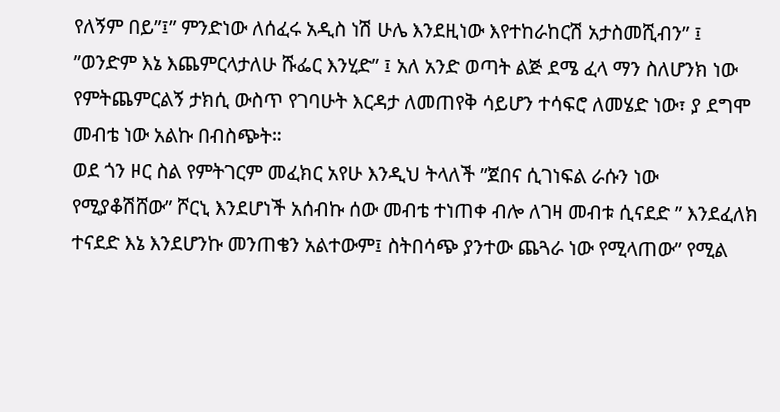የለኝም በይ”፤” ምንድነው ለሰፈሩ አዲስ ነሽ ሁሌ እንደዚነው እየተከራከርሽ አታስመሺብን” ፤ ”ወንድም እኔ እጨምርላታለሁ ሹፌር እንሂድ” ፤ አለ አንድ ወጣት ልጅ ደሜ ፈላ ማን ስለሆንክ ነው የምትጨምርልኝ ታክሲ ውስጥ የገባሁት እርዳታ ለመጠየቅ ሳይሆን ተሳፍሮ ለመሄድ ነው፣ ያ ደግሞ መብቴ ነው አልኩ በብስጭት።
ወደ ጎን ዞር ስል የምትገርም መፈክር አየሁ እንዲህ ትላለች ”ጀበና ሲገነፍል ራሱን ነው የሚያቆሽሸው” ሾርኒ እንደሆነች አሰብኩ ሰው መብቴ ተነጠቀ ብሎ ለገዛ መብቱ ሲናደድ ” እንደፈለክ ተናደድ እኔ እንደሆንኩ መንጠቄን አልተውም፤ ስትበሳጭ ያንተው ጨጓራ ነው የሚላጠው” የሚል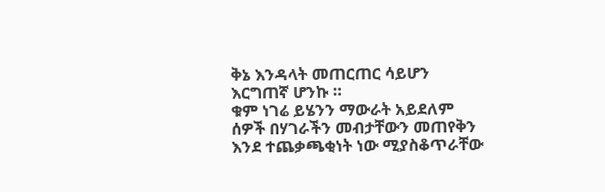ቅኔ እንዳላት መጠርጠር ሳይሆን እርግጠኛ ሆንኩ ።
ቁም ነገሬ ይሄንን ማውራት አይደለም ሰዎች በሃገራችን መብታቸውን መጠየቅን እንደ ተጨቃጫቂነት ነው ሚያስቆጥራቸው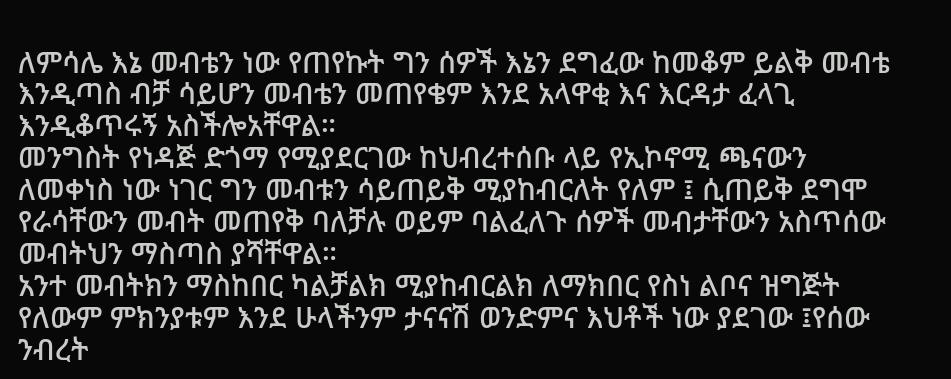ለምሳሌ እኔ መብቴን ነው የጠየኩት ግን ሰዎች እኔን ደግፈው ከመቆም ይልቅ መብቴ እንዲጣስ ብቻ ሳይሆን መብቴን መጠየቄም እንደ አላዋቂ እና እርዳታ ፈላጊ እንዲቆጥሩኝ አስችሎአቸዋል።
መንግስት የነዳጅ ድጎማ የሚያደርገው ከህብረተሰቡ ላይ የኢኮኖሚ ጫናውን ለመቀነስ ነው ነገር ግን መብቱን ሳይጠይቅ ሚያከብርለት የለም ፤ ሲጠይቅ ደግሞ የራሳቸውን መብት መጠየቅ ባለቻሉ ወይም ባልፈለጉ ሰዎች መብታቸውን አስጥሰው መብትህን ማስጣስ ያሻቸዋል።
አንተ መብትክን ማስከበር ካልቻልክ ሚያከብርልክ ለማክበር የስነ ልቦና ዝግጅት የለውም ምክንያቱም እንደ ሁላችንም ታናናሽ ወንድምና እህቶች ነው ያደገው ፤የሰው ንብረት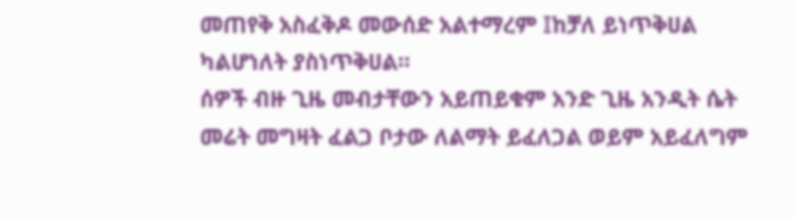መጠየቅ አስፈቅዶ መውሰድ አልተማረም ፤ከቻለ ይነጥቅሀል ካልሆነለት ያስነጥቅሀል።
ሰዎች ብዙ ጊዜ መብታቸውን አይጠይቁም አንድ ጊዜ አንዲት ሴት መሬት መግዛት ፈልጋ ቦታው ለልማት ይፈለጋል ወይም አይፈለግም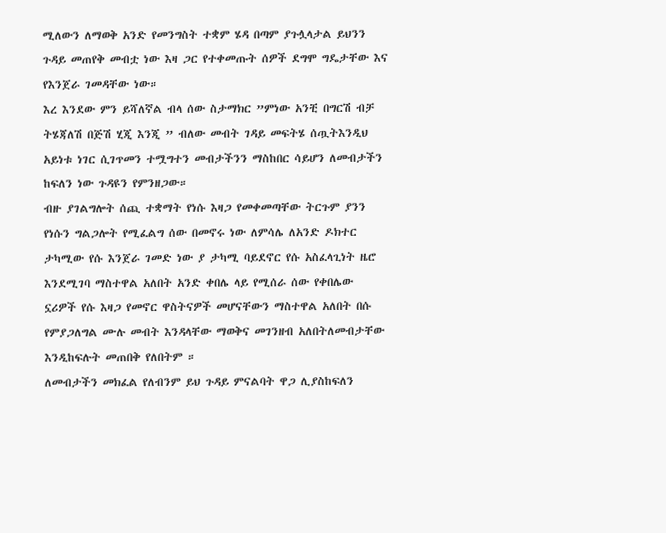ሚለውን ለማወቅ አንድ የመንግስት ተቋም ሄዳ በጣም ያጉሏላታል ይህንን ጉዳይ መጠየቅ መብቷ ነው እዛ ጋር የተቀመጡት ሰዎች ደግሞ ግዴታቸው እና የእንጀራ ገመዳቸው ነው።
እረ እንደው ምን ይሻለኛል ብላ ሰው ስታማክር ”ምነው አንቺ በግርሽ ብቻ ትሄጃለሽ በጅሽ ሂጂ እንጂ ” ብለው መብት ገዳይ መፍትሄ ሰጧትእንዲህ አይነቱ ነገር ሲገጥመን ተሟግተን መብታችንን ማስከበር ሳይሆን ለመብታችን ከፍለን ነው ጉዳዩን የምንዘጋው።
ብዙ ያገልግሎት ሰጪ ተቋማት የነሱ እዛጋ የመቀመጣቸው ትርጉም ያንን የነሱን ግልጋሎት የሚፈልግ ሰው በመኖሩ ነው ለምሳሌ ለአንድ ዶክተር ታካሚው የሱ እንጀራ ገመድ ነው ያ ታካሚ ባይደኖር የሱ አስፈላጊነት ዜሮ እንደሚገባ ማስተዋል አለበት አንድ ቀበሌ ላይ የሚሰራ ሰው የቀበሌው ኗሪዎች የሱ እዛጋ የመኖር ዋስትናዎች መሆናቸውን ማስተዋል አለበት በሱ የምያጋለግል ሙሉ መብት እንዳላቸው ማወቅና መገንዘብ አለበትለመብታቸው እንዲከፍሉት መጠበቅ የለበትም ።
ለመብታችን መክፈል የለብንም ይህ ጉዳይ ምናልባት ዋጋ ሊያስከፍለን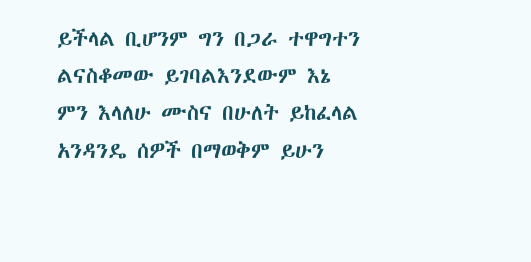ይችላል ቢሆንም ግን በጋራ ተዋግተን ልናስቆመው ይገባልእንደውም እኔ ምን እላለሁ ሙስና በሁለት ይከፈላል አንዳንዴ ሰዎች በማወቅም ይሁን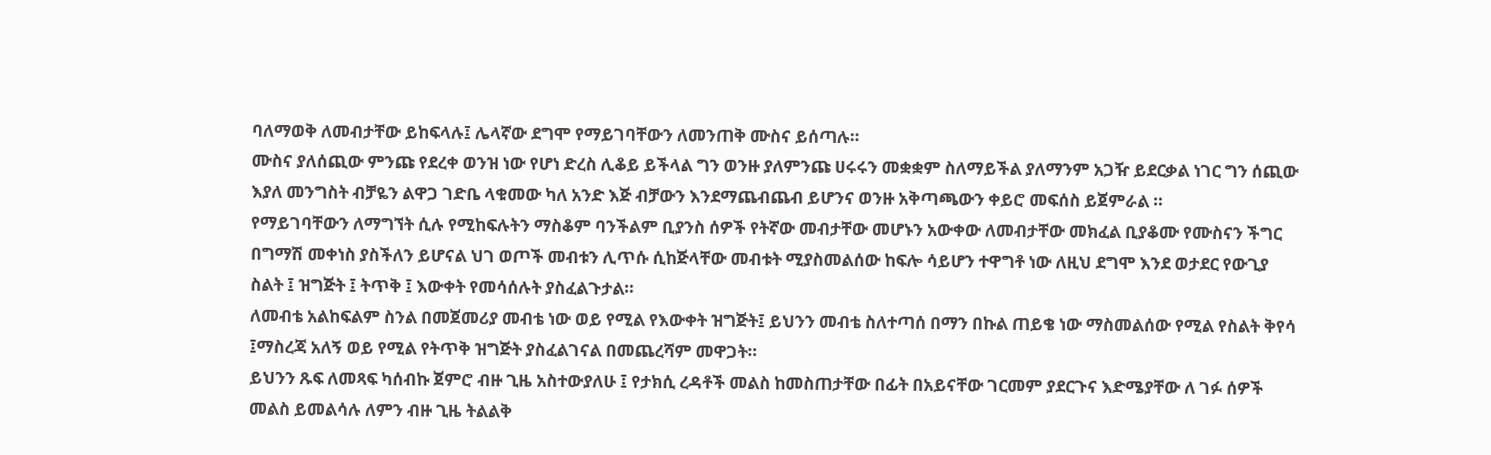ባለማወቅ ለመብታቸው ይከፍላሉ፤ ሌላኛው ደግሞ የማይገባቸውን ለመንጠቅ ሙስና ይሰጣሉ።
ሙስና ያለሰጪው ምንጩ የደረቀ ወንዝ ነው የሆነ ድረስ ሊቆይ ይችላል ግን ወንዙ ያለምንጩ ሀሩሩን መቋቋም ስለማይችል ያለማንም አጋዥ ይደርቃል ነገር ግን ሰጪው እያለ መንግስት ብቻዬን ልዋጋ ገድቤ ላቁመው ካለ አንድ እጅ ብቻውን እንደማጨብጨብ ይሆንና ወንዙ አቅጣጫውን ቀይሮ መፍሰስ ይጀምራል ።
የማይገባቸውን ለማግኘት ሲሉ የሚከፍሉትን ማስቆም ባንችልም ቢያንስ ሰዎች የትኛው መብታቸው መሆኑን አውቀው ለመብታቸው መክፈል ቢያቆሙ የሙስናን ችግር በግማሽ መቀነስ ያስችለን ይሆናል ህገ ወጦች መብቱን ሊጥሱ ሲከጅላቸው መብቱት ሚያስመልሰው ከፍሎ ሳይሆን ተዋግቶ ነው ለዚህ ደግሞ እንደ ወታደር የውጊያ ስልት ፤ ዝግጅት ፤ ትጥቅ ፤ እውቀት የመሳሰሉት ያስፈልጉታል።
ለመብቴ አልከፍልም ስንል በመጀመሪያ መብቴ ነው ወይ የሚል የእውቀት ዝግጅት፤ ይህንን መብቴ ስለተጣሰ በማን በኩል ጠይቄ ነው ማስመልሰው የሚል የስልት ቅየሳ ፤ማስረጃ አለኝ ወይ የሚል የትጥቅ ዝግጅት ያስፈልገናል በመጨረሻም መዋጋት።
ይህንን ጹፍ ለመጻፍ ካሰብኩ ጀምሮ ብዙ ጊዜ አስተውያለሁ ፤ የታክሲ ረዳቶች መልስ ከመስጠታቸው በፊት በአይናቸው ገርመም ያደርጉና እድሜያቸው ለ ገፉ ሰዎች መልስ ይመልሳሉ ለምን ብዙ ጊዜ ትልልቅ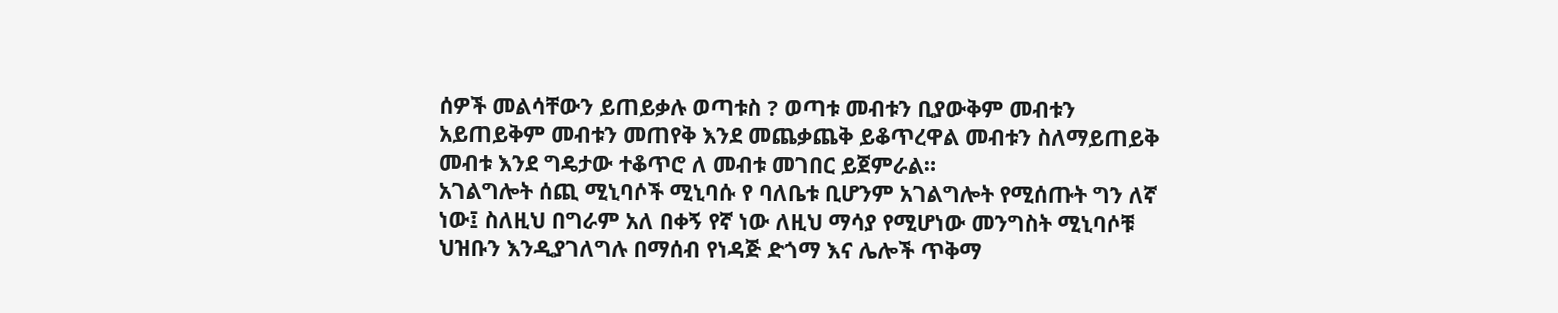ሰዎች መልሳቸውን ይጠይቃሉ ወጣቱስ ? ወጣቱ መብቱን ቢያውቅም መብቱን አይጠይቅም መብቱን መጠየቅ እንደ መጨቃጨቅ ይቆጥረዋል መብቱን ስለማይጠይቅ መብቱ እንደ ግዴታው ተቆጥሮ ለ መብቱ መገበር ይጀምራል።
አገልግሎት ሰጪ ሚኒባሶች ሚኒባሱ የ ባለቤቱ ቢሆንም አገልግሎት የሚሰጡት ግን ለኛ ነው፤ ስለዚህ በግራም አለ በቀኝ የኛ ነው ለዚህ ማሳያ የሚሆነው መንግስት ሚኒባሶቹ ህዝቡን እንዲያገለግሉ በማሰብ የነዳጅ ድጎማ እና ሌሎች ጥቅማ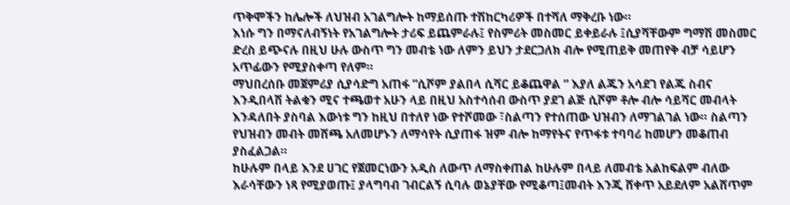ጥቅሞችን ከሌሎች ለህዝብ አገልግሎት ከማይሰጡ ተሽከርካሪዎች በተሻለ ማቅረቡ ነው።
እነሱ ግን በማናለብኝነት የአገልግሎት ታሪፍ ይጨምራሉ፤ የስምሪት መስመር ይቀይራሉ ፤ሲያሻቸውም ግማሽ መስመር ድረስ ይጭናሉ በዚህ ሁሉ ውስጥ ግን መብቴ ነው ለምን ይህን ታደርጋለክ ብሎ የሚጠይቅ መጠየቅ ብቻ ሳይሆን አጥፊውን የሚያስቀጣ የለም።
ማህበረሰቡ መጀምሪያ ሲያሳድግ አጠፋ ”ሲሾም ያልበላ ሲሻር ይቆጨዋል ” እያለ ልጁን አሳደገ የልጁ ስብና እንዲበላሽ ትልቁን ሚና ተጫወተ አሁን ላይ በዚህ አስተሳሰብ ውስጥ ያደገ ልጅ ሲሾም ቶሎ ብሎ ሳይሻር መብላት እንዳለበት ያስባል እውነቱ ግን ከዚህ በተለየ ነው የተሾመው ፣ስልጣን የተሰጠው ህዝብን ለማገልገል ነው። ስልጣን የህዝብን መብት መሸጫ አለመሆኑን ለማሳየት ሲያጠፋ ዝም ብሎ ከማየትና የጥፋቱ ተባባሪ ከመሆን መቆጠብ ያስፈልጋል።
ከሁሉም በላይ እንደ ሀገር የጀመርነውን አዲስ ለውጥ ለማስቀጠል ከሁሉም በላይ ለመብቴ አልከፍልም ብለው እራሳቸውን ነጻ የሚያወጡ፤ ያላግባብ ገብርልኝ ሲባሉ ወኔያቸው የሚቆጣ፤መብት እንጂ ሸቀጥ አይደለም አልሸጥም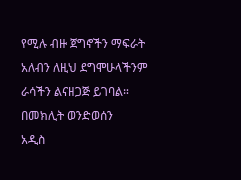የሚሉ ብዙ ጀግኖችን ማፍራት አለብን ለዚህ ደግሞሁላችንም ራሳችን ልናዘጋጅ ይገባል።
በመክሊት ወንድወሰን
አዲስ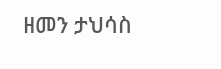ዘመን ታህሳስ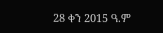28 ቀን 2015 ዓ.ም